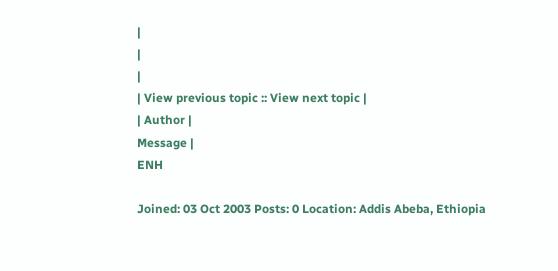|
|
|
| View previous topic :: View next topic |
| Author |
Message |
ENH

Joined: 03 Oct 2003 Posts: 0 Location: Addis Abeba, Ethiopia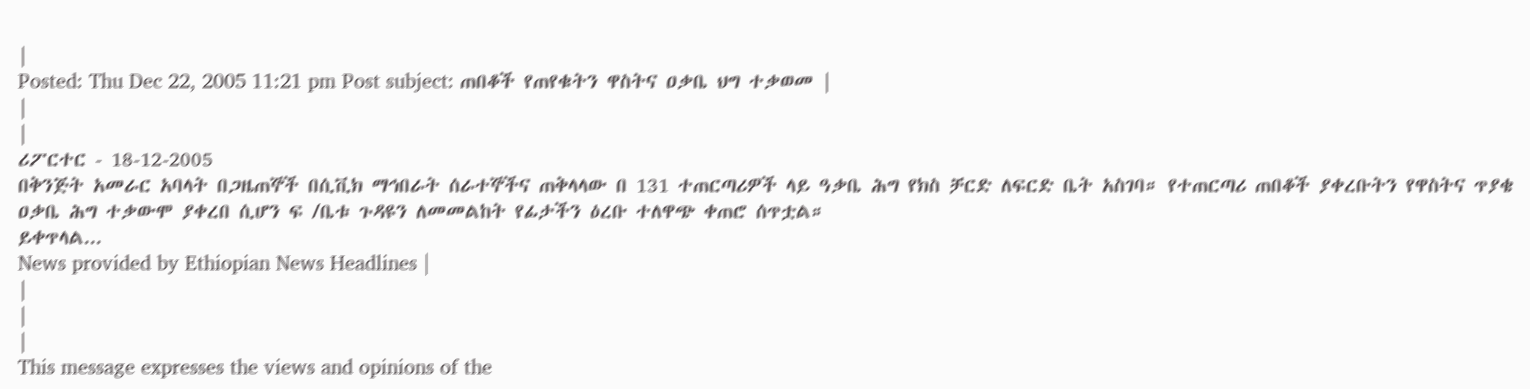|
Posted: Thu Dec 22, 2005 11:21 pm Post subject: ጠበቆች የጠየቁትን ዋስትና ዐቃቤ ህግ ተቃወመ |
|
|
ሪፖርተር - 18-12-2005
በቅንጅት አመራር አባላት በጋዜጠኞች በሲቪክ ማኅበራት ሰራተኞችና ጠቅላላው በ 131 ተጠርጣሪዎች ላይ ዓቃቤ ሕግ የክስ ቻርድ ለፍርድ ቤት አስገባ። የተጠርጣሪ ጠበቆች ያቀረቡትን የዋስትና ጥያቄ ዐቃቤ ሕግ ተቃውሞ ያቀረበ ሲሆን ፍ /ቤቱ ጉዳዩን ለመመልከት የፊታችን ዕረቡ ተለዋጭ ቀጠሮ ሰጥቷል።
ይቀጥላል...
News provided by Ethiopian News Headlines |
|
|
|
This message expresses the views and opinions of the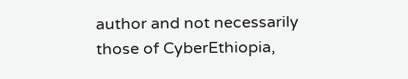author and not necessarily
those of CyberEthiopia,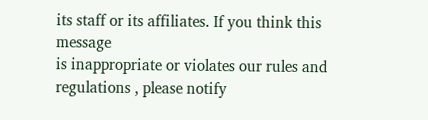its staff or its affiliates. If you think this message
is inappropriate or violates our rules and regulations , please notify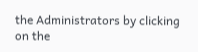the Administrators by clicking on the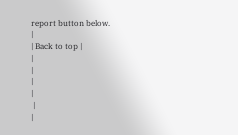report button below.
|
| Back to top |
|
|
|
|
 |
|